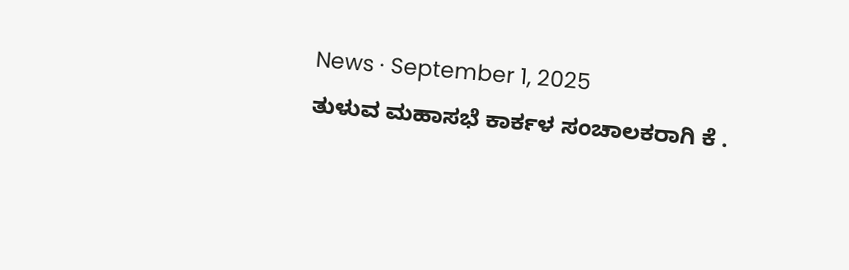News · September 1, 2025
ತುಳುವ ಮಹಾಸಭೆ ಕಾರ್ಕಳ ಸಂಚಾಲಕರಾಗಿ ಕೆ .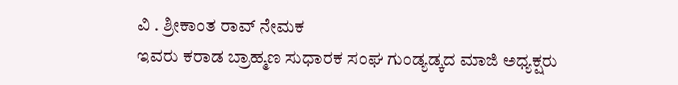ವಿ . ಶ್ರೀಕಾಂತ ರಾವ್ ನೇಮಕ
ಇವರು ಕರಾಡ ಬ್ರಾಹ್ಮಣ ಸುಧಾರಕ ಸಂಘ ಗುಂಡ್ಯಡ್ಕದ ಮಾಜಿ ಅಧ್ಯಕ್ಷರು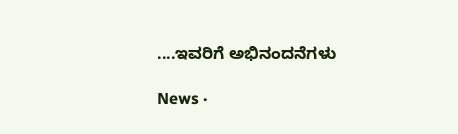....ಇವರಿಗೆ ಅಭಿನಂದನೆಗಳು

News ·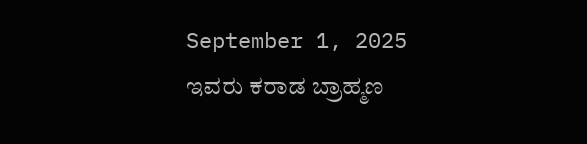September 1, 2025
ಇವರು ಕರಾಡ ಬ್ರಾಹ್ಮಣ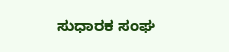ಸುಧಾರಕ ಸಂಘ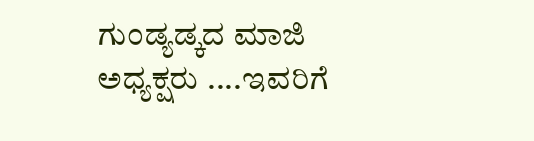ಗುಂಡ್ಯಡ್ಕದ ಮಾಜಿ ಅಧ್ಯಕ್ಷರು ....ಇವರಿಗೆ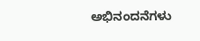ಅಭಿನಂದನೆಗಳು